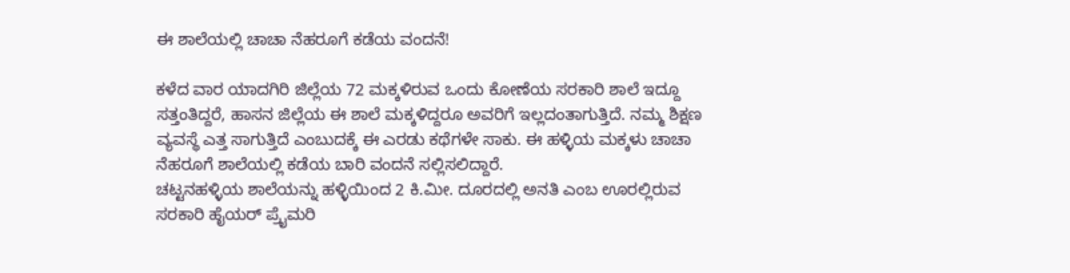ಈ ಶಾಲೆಯಲ್ಲಿ ಚಾಚಾ ನೆಹರೂಗೆ ಕಡೆಯ ವಂದನೆ!

ಕಳೆದ ವಾರ ಯಾದಗಿರಿ ಜಿಲ್ಲೆಯ 72 ಮಕ್ಕಳಿರುವ ಒಂದು ಕೋಣೆಯ ಸರಕಾರಿ ಶಾಲೆ ಇದ್ದೂ ಸತ್ತಂತಿದ್ದರೆ, ಹಾಸನ ಜಿಲ್ಲೆಯ ಈ ಶಾಲೆ ಮಕ್ಕಳಿದ್ದರೂ ಅವರಿಗೆ ಇಲ್ಲದಂತಾಗುತ್ತಿದೆ. ನಮ್ಮ ಶಿಕ್ಷಣ ವ್ಯವಸ್ಥೆ ಎತ್ತ ಸಾಗುತ್ತಿದೆ ಎಂಬುದಕ್ಕೆ ಈ ಎರಡು ಕಥೆಗಳೇ ಸಾಕು. ಈ ಹಳ್ಳಿಯ ಮಕ್ಕಳು ಚಾಚಾ ನೆಹರೂಗೆ ಶಾಲೆಯಲ್ಲಿ ಕಡೆಯ ಬಾರಿ ವಂದನೆ ಸಲ್ಲಿಸಲಿದ್ದಾರೆ.
ಚಟ್ಟನಹಳ್ಳಿಯ ಶಾಲೆಯನ್ನು ಹಳ್ಳಿಯಿಂದ 2 ಕಿ.ಮೀ. ದೂರದಲ್ಲಿ ಅನತಿ ಎಂಬ ಊರಲ್ಲಿರುವ ಸರಕಾರಿ ಹೈಯರ್ ಪ್ರೈಮರಿ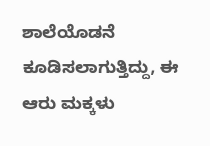ಶಾಲೆಯೊಡನೆ ಕೂಡಿಸಲಾಗುತ್ತಿದ್ದು, ಈ ಆರು ಮಕ್ಕಳು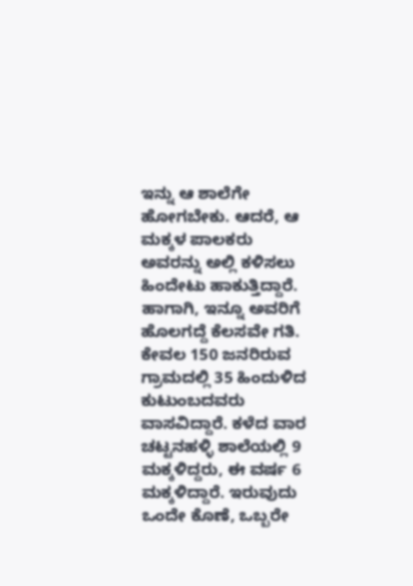ಇನ್ನು ಆ ಶಾಲೆಗೇ ಹೋಗಬೇಕು. ಆದರೆ, ಆ ಮಕ್ಕಳ ಪಾಲಕರು ಅವರನ್ನು ಅಲ್ಲಿ ಕಳಿಸಲು ಹಿಂದೇಟು ಹಾಕುತ್ತಿದ್ದಾರೆ. ಹಾಗಾಗಿ, ಇನ್ನೂ ಅವರಿಗೆ ಹೊಲಗದ್ದೆ ಕೆಲಸವೇ ಗತಿ.
ಕೇವಲ 150 ಜನರಿರುವ ಗ್ರಾಮದಲ್ಲಿ 35 ಹಿಂದುಳಿದ ಕುಟುಂಬದವರು ವಾಸವಿದ್ದಾರೆ. ಕಳೆದ ವಾರ ಚಟ್ಟನಹಳ್ಳಿ ಶಾಲೆಯಲ್ಲಿ 9 ಮಕ್ಕಳಿದ್ದರು, ಈ ವರ್ಷ 6 ಮಕ್ಕಳಿದ್ದಾರೆ. ಇರುವುದು ಒಂದೇ ಕೊಣೆ, ಒಬ್ಬರೇ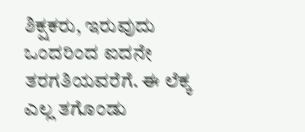ಶಿಕ್ಷಕರು, ಇರುವುದು ಒಂದರಿಂದ ಐದನೇ ತರಗತಿಯವರೆಗೆ. ಈ ಲೆಕ್ಕ ಎಲ್ಲ ತಗೊಂಡು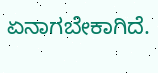ಏನಾಗಬೇಕಾಗಿದೆ.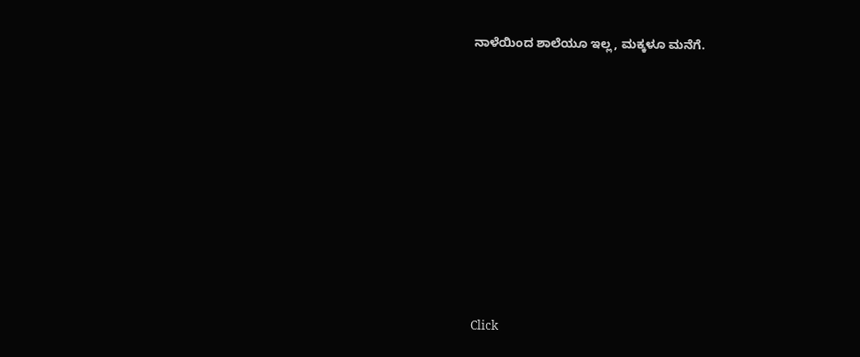ನಾಳೆಯಿಂದ ಶಾಲೆಯೂ ಇಲ್ಲ, ಮಕ್ಕಳೂ ಮನೆಗೆ.












Click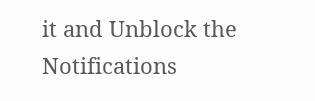it and Unblock the Notifications